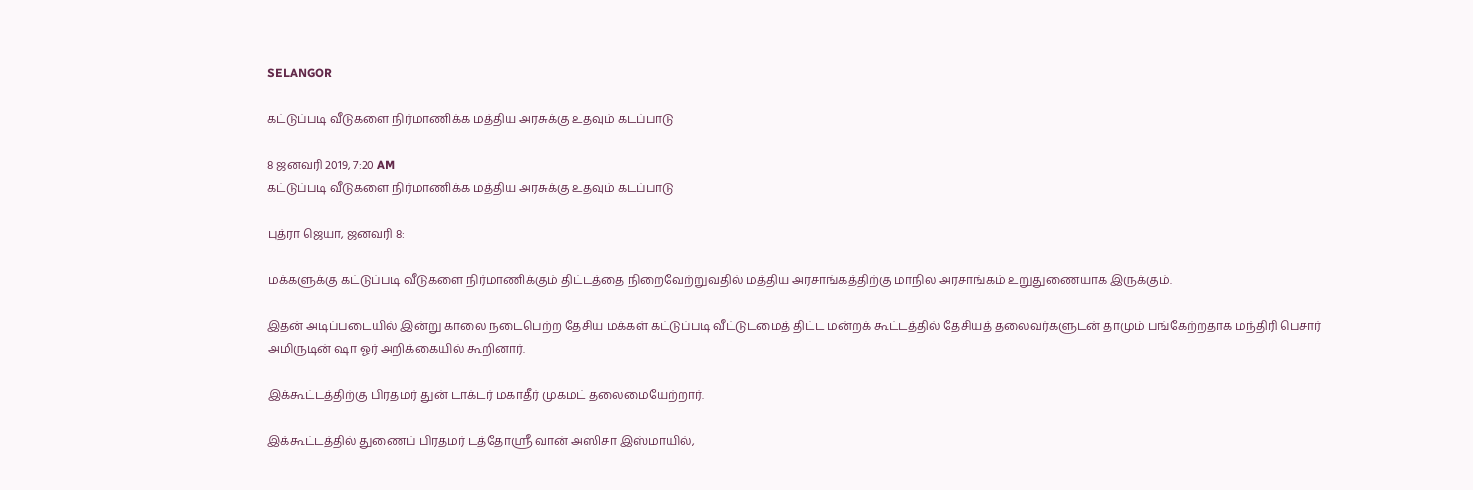SELANGOR

கட்டுப்படி வீடுகளை நிர்மாணிக்க மத்திய அரசுக்கு உதவும் கடப்பாடு

8 ஜனவரி 2019, 7:20 AM
கட்டுப்படி வீடுகளை நிர்மாணிக்க மத்திய அரசுக்கு உதவும் கடப்பாடு

புத்ரா ஜெயா, ஜனவரி 8:

மக்களுக்கு கட்டுப்படி வீடுகளை நிர்மாணிக்கும் திட்டத்தை நிறைவேற்றுவதில் மத்திய அரசாங்கத்திற்கு மாநில அரசாங்கம் உறுதுணையாக இருக்கும்.

இதன் அடிப்படையில் இன்று காலை நடைபெற்ற தேசிய மக்கள் கட்டுப்படி வீட்டுடமைத் திட்ட மன்றக் கூட்டத்தில் தேசியத் தலைவர்களுடன் தாமும் பங்கேற்றதாக மந்திரி பெசார் அமிருடின் ஷா ஓர் அறிக்கையில் கூறினார்.

இக்கூட்டத்திற்கு பிரதமர் துன் டாக்டர் மகாதீர் முகமட் தலைமையேற்றார்.

இக்கூட்டத்தில் துணைப் பிரதமர் டத்தோஸ்ரீ வான் அஸிசா இஸ்மாயில்,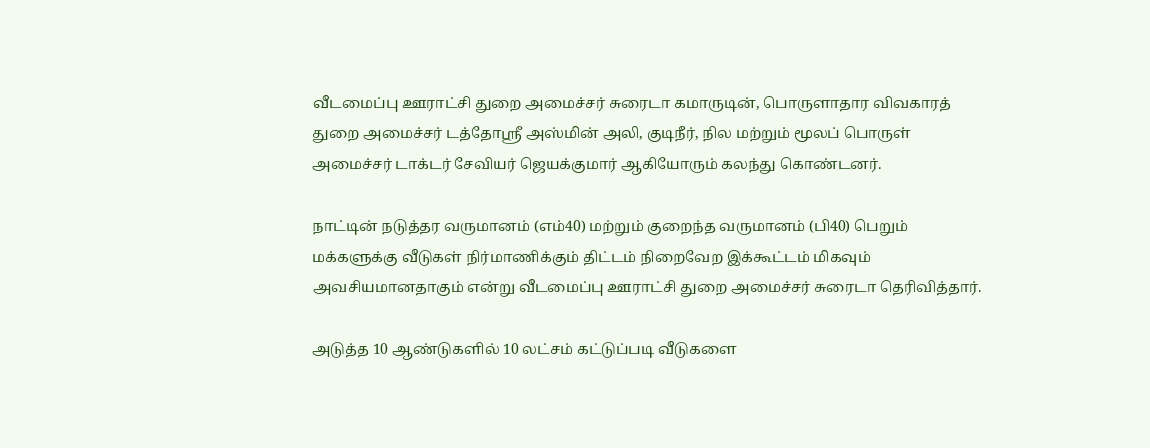வீடமைப்பு ஊராட்சி துறை அமைச்சர் சுரைடா கமாருடின், பொருளாதார விவகாரத் துறை அமைச்சர் டத்தோஸ்ரீ அஸ்மின் அலி, குடிநீர், நில மற்றும் மூலப் பொருள் அமைச்சர் டாக்டர் சேவியர் ஜெயக்குமார் ஆகியோரும் கலந்து கொண்டனர்.

நாட்டின் நடுத்தர வருமானம் (எம்40) மற்றும் குறைந்த வருமானம் (பி40) பெறும் மக்களுக்கு வீடுகள் நிர்மாணிக்கும் திட்டம் நிறைவேற இக்கூட்டம் மிகவும் அவசியமானதாகும் என்று வீடமைப்பு ஊராட்சி துறை அமைச்சர் சுரைடா தெரிவித்தார்.

அடுத்த 10 ஆண்டுகளில் 10 லட்சம் கட்டுப்படி வீடுகளை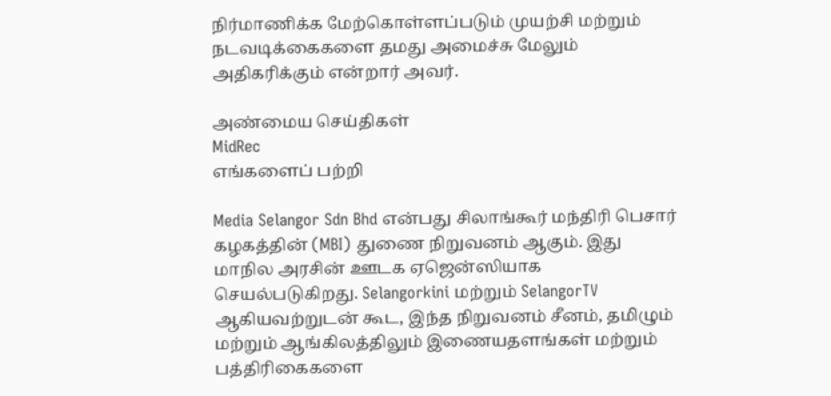நிர்மாணிக்க மேற்கொள்ளப்படும் முயற்சி மற்றும் நடவடிக்கைகளை தமது அமைச்சு மேலும் அதிகரிக்கும் என்றார் அவர்.

அண்மைய செய்திகள்
MidRec
எங்களைப் பற்றி

Media Selangor Sdn Bhd என்பது சிலாங்கூர் மந்திரி பெசார் கழகத்தின் (MBI) துணை நிறுவனம் ஆகும். இது மாநில அரசின் ஊடக ஏஜென்ஸியாக செயல்படுகிறது. Selangorkini மற்றும் SelangorTV ஆகியவற்றுடன் கூட, இந்த நிறுவனம் சீனம், தமிழும் மற்றும் ஆங்கிலத்திலும் இணையதளங்கள் மற்றும் பத்திரிகைகளை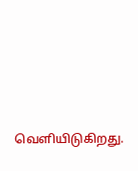வெளியிடுகிறது.